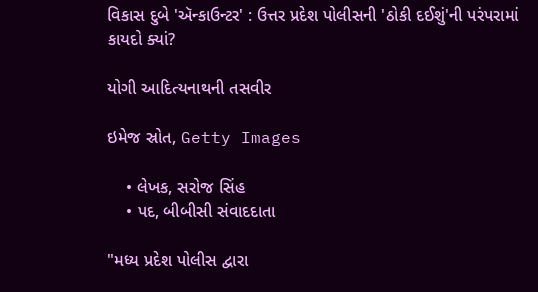વિકાસ દુબે 'ઍન્કાઉન્ટર' : ઉત્તર પ્રદેશ પોલીસની 'ઠોકી દઈશું'ની પરંપરામાં કાયદો ક્યાં?

યોગી આદિત્યનાથની તસવીર

ઇમેજ સ્રોત, Getty Images

    • લેખક, સરોજ સિંહ
    • પદ, બીબીસી સંવાદદાતા

"મધ્ય પ્રદેશ પોલીસ દ્વારા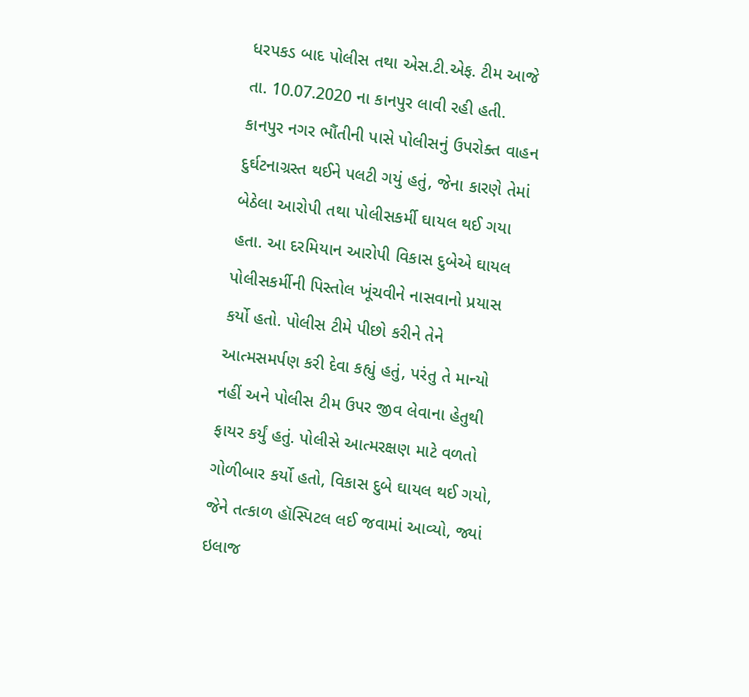ધરપકડ બાદ પોલીસ તથા એસ.ટી.એફ. ટીમ આજે તા. 10.07.2020 ના કાનપુર લાવી રહી હતી. કાનપુર નગર ભૌંતીની પાસે પોલીસનું ઉપરોક્ત વાહન દુર્ઘટનાગ્રસ્ત થઈને પલટી ગયું હતું, જેના કારણે તેમાં બેઠેલા આરોપી તથા પોલીસકર્મી ઘાયલ થઈ ગયા હતા. આ દરમિયાન આરોપી વિકાસ દુબેએ ઘાયલ પોલીસકર્મીની પિસ્તોલ ખૂંચવીને નાસવાનો પ્રયાસ કર્યો હતો. પોલીસ ટીમે પીછો કરીને તેને આત્મસમર્પણ કરી દેવા કહ્યું હતું, પરંતુ તે માન્યો નહીં અને પોલીસ ટીમ ઉપર જીવ લેવાના હેતુથી ફાયર કર્યું હતું. પોલીસે આત્મરક્ષણ માટે વળતો ગોળીબાર કર્યો હતો, વિકાસ દુબે ઘાયલ થઈ ગયો, જેને તત્કાળ હૉસ્પિટલ લઈ જવામાં આવ્યો, જ્યાં ઇલાજ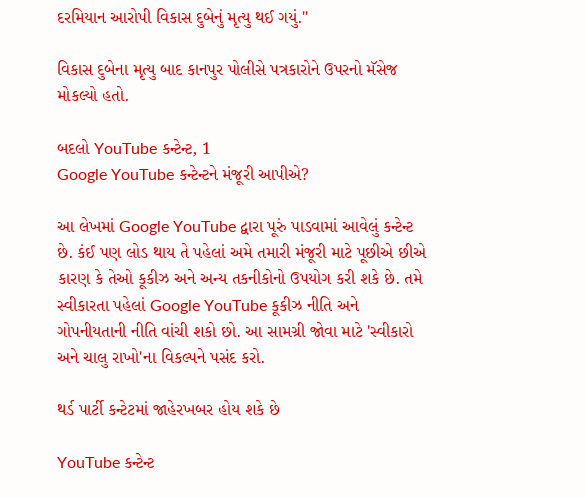દરમિયાન આરોપી વિકાસ દુબેનું મૃત્યુ થઈ ગયું."

વિકાસ દુબેના મૃત્યુ બાદ કાનપુર પોલીસે પત્રકારોને ઉપરનો મૅસેજ મોકલ્યો હતો.

બદલો YouTube કન્ટેન્ટ, 1
Google YouTube કન્ટેન્ટને મંજૂરી આપીએ?

આ લેખમાં Google YouTube દ્વારા પૂરું પાડવામાં આવેલું કન્ટેન્ટ છે. કંઈ પણ લોડ થાય તે પહેલાં અમે તમારી મંજૂરી માટે પૂછીએ છીએ કારણ કે તેઓ કૂકીઝ અને અન્ય તકનીકોનો ઉપયોગ કરી શકે છે. તમે સ્વીકારતા પહેલાં Google YouTube કૂકીઝ નીતિ અને ગોપનીયતાની નીતિ વાંચી શકો છો. આ સામગ્રી જોવા માટે 'સ્વીકારો અને ચાલુ રાખો'ના વિકલ્પને પસંદ કરો.

થર્ડ પાર્ટી કન્ટેટમાં જાહેરખબર હોય શકે છે

YouTube કન્ટેન્ટ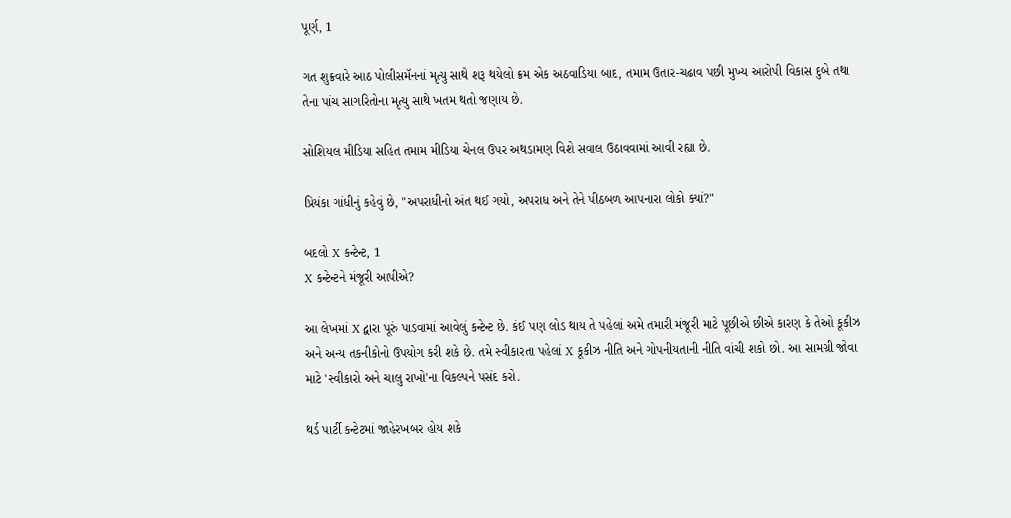પૂર્ણ, 1

ગત શુક્રવારે આઠ પોલીસમૅનનાં મૃત્યુ સાથે શરૂ થયેલો ક્રમ એક અઠવાડિયા બાદ, તમામ ઉતાર-ચઢાવ પછી મુખ્ય આરોપી વિકાસ દુબે તથા તેના પાંચ સાગરિતોના મૃત્યુ સાથે ખતમ થતો જણાય છે.

સોશિયલ મીડિયા સહિત તમામ મીડિયા ચેનલ ઉપર અથડામણ વિશે સવાલ ઉઠાવવામાં આવી રહ્યા છે.

પ્રિયંકા ગાંધીનું કહેવું છે, "અપરાધીનો અંત થઈ ગયો, અપરાધ અને તેને પીઠબળ આપનારા લોકો ક્યાં?"

બદલો X કન્ટેન્ટ, 1
X કન્ટેન્ટને મંજૂરી આપીએ?

આ લેખમાં X દ્વારા પૂરું પાડવામાં આવેલું કન્ટેન્ટ છે. કંઈ પણ લોડ થાય તે પહેલાં અમે તમારી મંજૂરી માટે પૂછીએ છીએ કારણ કે તેઓ કૂકીઝ અને અન્ય તકનીકોનો ઉપયોગ કરી શકે છે. તમે સ્વીકારતા પહેલાં X કૂકીઝ નીતિ અને ગોપનીયતાની નીતિ વાંચી શકો છો. આ સામગ્રી જોવા માટે 'સ્વીકારો અને ચાલુ રાખો'ના વિકલ્પને પસંદ કરો.

થર્ડ પાર્ટી કન્ટેટમાં જાહેરખબર હોય શકે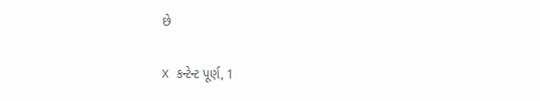છે

X કન્ટેન્ટ પૂર્ણ, 1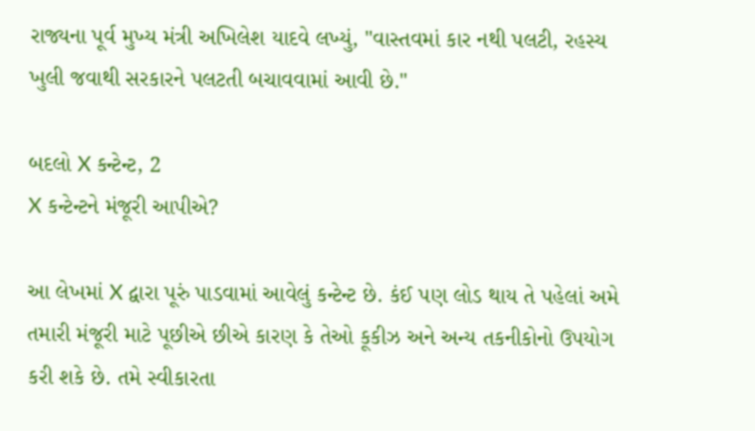રાજ્યના પૂર્વ મુખ્ય મંત્રી અખિલેશ યાદવે લખ્યું, "વાસ્તવમાં કાર નથી પલટી, રહસ્ય ખુલી જવાથી સરકારને પલટતી બચાવવામાં આવી છે."

બદલો X કન્ટેન્ટ, 2
X કન્ટેન્ટને મંજૂરી આપીએ?

આ લેખમાં X દ્વારા પૂરું પાડવામાં આવેલું કન્ટેન્ટ છે. કંઈ પણ લોડ થાય તે પહેલાં અમે તમારી મંજૂરી માટે પૂછીએ છીએ કારણ કે તેઓ કૂકીઝ અને અન્ય તકનીકોનો ઉપયોગ કરી શકે છે. તમે સ્વીકારતા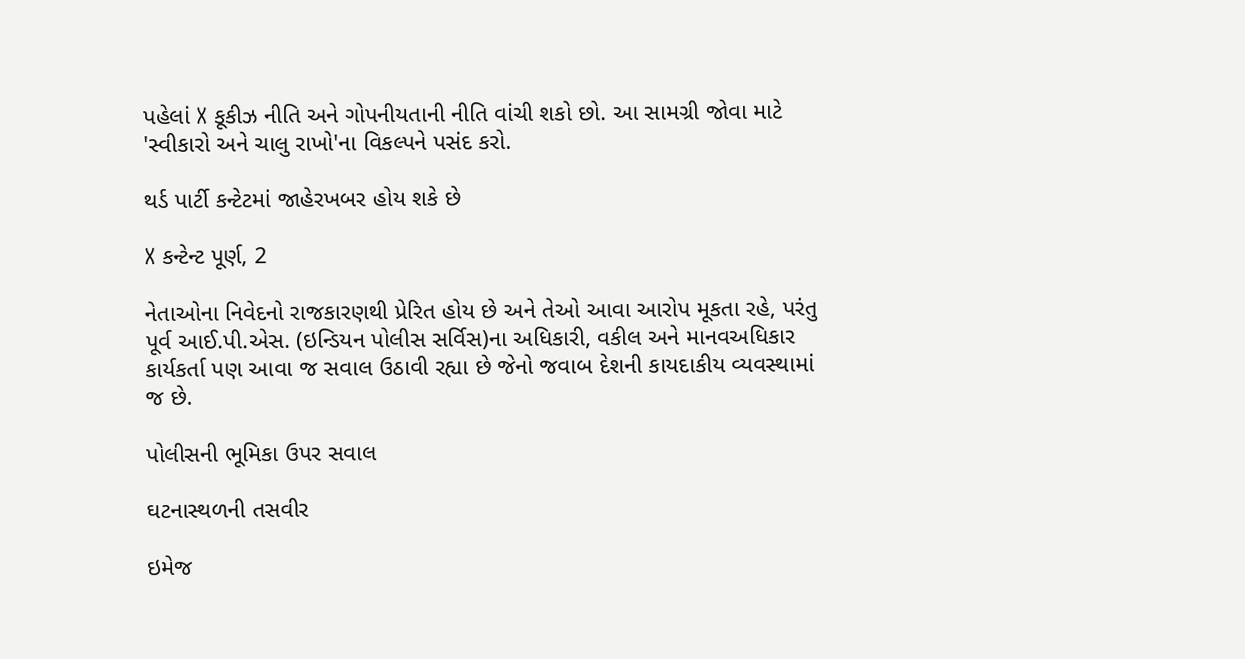પહેલાં X કૂકીઝ નીતિ અને ગોપનીયતાની નીતિ વાંચી શકો છો. આ સામગ્રી જોવા માટે 'સ્વીકારો અને ચાલુ રાખો'ના વિકલ્પને પસંદ કરો.

થર્ડ પાર્ટી કન્ટેટમાં જાહેરખબર હોય શકે છે

X કન્ટેન્ટ પૂર્ણ, 2

નેતાઓના નિવેદનો રાજકારણથી પ્રેરિત હોય છે અને તેઓ આવા આરોપ મૂકતા રહે, પરંતુ પૂર્વ આઈ.પી.એસ. (ઇન્ડિયન પોલીસ સર્વિસ)ના અધિકારી, વકીલ અને માનવઅધિકાર કાર્યકર્તા પણ આવા જ સવાલ ઉઠાવી રહ્યા છે જેનો જવાબ દેશની કાયદાકીય વ્યવસ્થામાં જ છે.

પોલીસની ભૂમિકા ઉપર સવાલ

ઘટનાસ્થળની તસવીર

ઇમેજ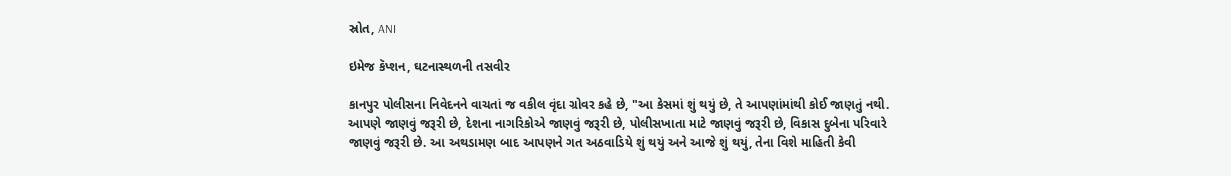સ્રોત, ANI

ઇમેજ કૅપ્શન, ઘટનાસ્થળની તસવીર

કાનપુર પોલીસના નિવેદનને વાચતાં જ વકીલ વૃંદા ગ્રોવર કહે છે, "આ કેસમાં શું થયું છે, તે આપણાંમાંથી કોઈ જાણતું નથી. આપણે જાણવું જરૂરી છે, દેશના નાગરિકોએ જાણવું જરૂરી છે, પોલીસખાતા માટે જાણવું જરૂરી છે, વિકાસ દુબેના પરિવારે જાણવું જરૂરી છે. આ અથડામણ બાદ આપણને ગત અઠવાડિયે શું થયું અને આજે શું થયું, તેના વિશે માહિતી કેવી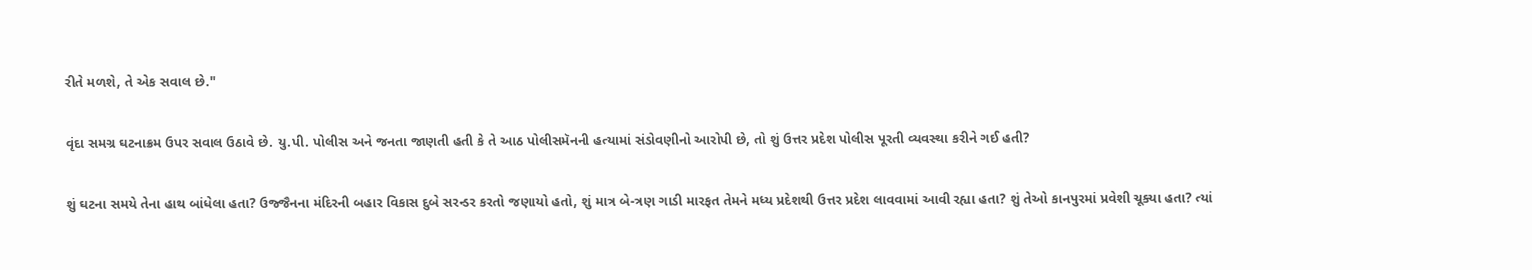રીતે મળશે, તે એક સવાલ છે."

વૃંદા સમગ્ર ઘટનાક્રમ ઉપર સવાલ ઉઠાવે છે. યુ.પી. પોલીસ અને જનતા જાણતી હતી કે તે આઠ પોલીસમૅનની હત્યામાં સંડોવણીનો આરોપી છે, તો શું ઉત્તર પ્રદેશ પોલીસ પૂરતી વ્યવસ્થા કરીને ગઈ હતી?

શું ઘટના સમયે તેના હાથ બાંધેલા હતા? ઉજ્જૈનના મંદિરની બહાર વિકાસ દુબે સરન્ડર કરતો જણાયો હતો, શું માત્ર બે-ત્રણ ગાડી મારફત તેમને મધ્ય પ્રદેશથી ઉત્તર પ્રદેશ લાવવામાં આવી રહ્યા હતા? શું તેઓ કાનપુરમાં પ્રવેશી ચૂક્યા હતા? ત્યાં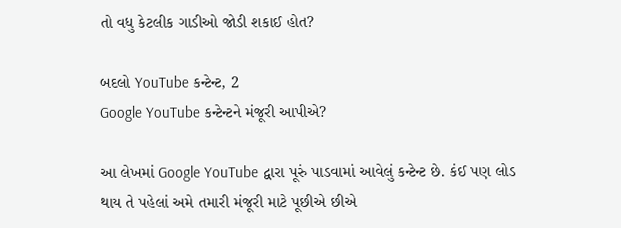તો વધુ કેટલીક ગાડીઓ જોડી શકાઈ હોત?

બદલો YouTube કન્ટેન્ટ, 2
Google YouTube કન્ટેન્ટને મંજૂરી આપીએ?

આ લેખમાં Google YouTube દ્વારા પૂરું પાડવામાં આવેલું કન્ટેન્ટ છે. કંઈ પણ લોડ થાય તે પહેલાં અમે તમારી મંજૂરી માટે પૂછીએ છીએ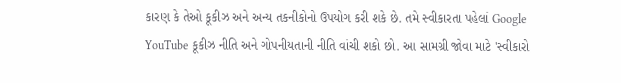કારણ કે તેઓ કૂકીઝ અને અન્ય તકનીકોનો ઉપયોગ કરી શકે છે. તમે સ્વીકારતા પહેલાં Google YouTube કૂકીઝ નીતિ અને ગોપનીયતાની નીતિ વાંચી શકો છો. આ સામગ્રી જોવા માટે 'સ્વીકારો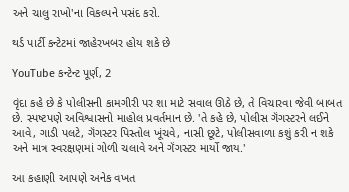અને ચાલુ રાખો'ના વિકલ્પને પસંદ કરો.

થર્ડ પાર્ટી કન્ટેટમાં જાહેરખબર હોય શકે છે

YouTube કન્ટેન્ટ પૂર્ણ, 2

વૃંદા કહે છે કે પોલીસની કામગીરી પર શા માટે સવાલ ઊઠે છે, તે વિચારવા જેવી બાબત છે. સ્પષ્ટપણે અવિશ્વાસનો માહોલ પ્રવર્તમાન છે. 'તે કહે છે, પોલીસ ગૅંગસ્ટરને લઈને આવે, ગાડી પલટે, ગૅંગસ્ટર પિસ્તોલ ખૂંચવે, નાસી છૂટે, પોલીસવાળા કશું કરી ન શકે અને માત્ર સ્વરક્ષણમાં ગોળી ચલાવે અને ગૅંગસ્ટર માર્યો જાય.'

આ કહાણી આપણે અનેક વખત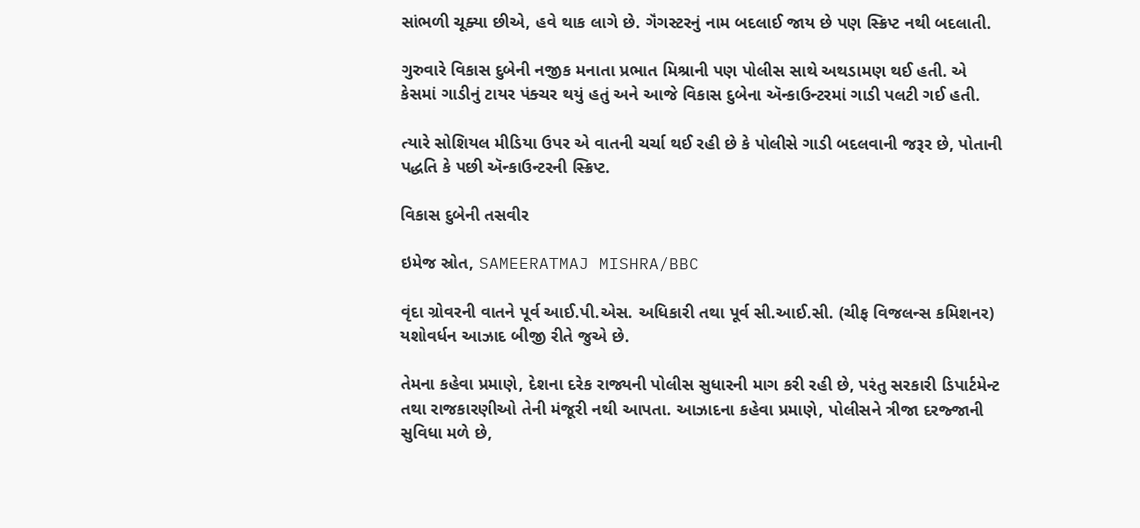સાંભળી ચૂક્યા છીએ, હવે થાક લાગે છે. ગૅંગસ્ટરનું નામ બદલાઈ જાય છે પણ સ્ક્રિપ્ટ નથી બદલાતી.

ગુરુવારે વિકાસ દુબેની નજીક મનાતા પ્રભાત મિશ્રાની પણ પોલીસ સાથે અથડામણ થઈ હતી. એ કેસમાં ગાડીનું ટાયર પંક્ચર થયું હતું અને આજે વિકાસ દુબેના ઍન્કાઉન્ટરમાં ગાડી પલટી ગઈ હતી.

ત્યારે સોશિયલ મીડિયા ઉપર એ વાતની ચર્ચા થઈ રહી છે કે પોલીસે ગાડી બદલવાની જરૂર છે, પોતાની પદ્ધતિ કે પછી ઍન્કાઉન્ટરની સ્ક્રિપ્ટ.

વિકાસ દુબેની તસવીર

ઇમેજ સ્રોત, SAMEERATMAJ MISHRA/BBC

વૃંદા ગ્રોવરની વાતને પૂર્વ આઈ.પી.એસ. અધિકારી તથા પૂર્વ સી.આઈ.સી. (ચીફ વિજલન્સ કમિશનર) યશોવર્ધન આઝાદ બીજી રીતે જુએ છે.

તેમના કહેવા પ્રમાણે, દેશના દરેક રાજ્યની પોલીસ સુધારની માગ કરી રહી છે, પરંતુ સરકારી ડિપાર્ટમેન્ટ તથા રાજકારણીઓ તેની મંજૂરી નથી આપતા. આઝાદના કહેવા પ્રમાણે, પોલીસને ત્રીજા દરજ્જાની સુવિધા મળે છે,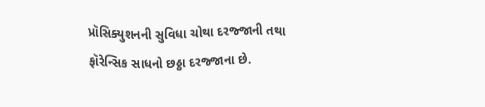પ્રૉસિક્યુશનની સુવિધા ચોથા દરજ્જાની તથા ફૉરેન્સિક સાધનો છઠ્ઠા દરજ્જાના છે.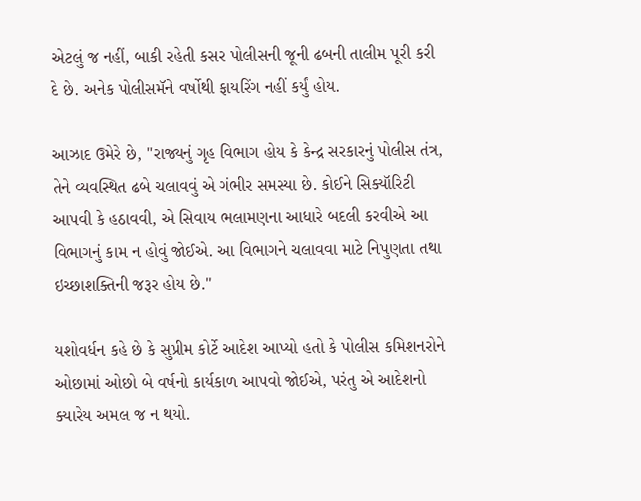એટલું જ નહીં, બાકી રહેતી કસર પોલીસની જૂની ઢબની તાલીમ પૂરી કરી દે છે. અનેક પોલીસમૅને વર્ષોથી ફાયરિંગ નહીં કર્યું હોય.

આઝાદ ઉમેરે છે, "રાજ્યનું ગૃહ વિભાગ હોય કે કેન્દ્ર સરકારનું પોલીસ તંત્ર, તેને વ્યવસ્થિત ઢબે ચલાવવું એ ગંભીર સમસ્યા છે. કોઈને સિક્યૉરિટી આપવી કે હઠાવવી, એ સિવાય ભલામણના આધારે બદલી કરવીએ આ વિભાગનું કામ ન હોવું જોઈએ. આ વિભાગને ચલાવવા માટે નિપુણતા તથા ઇચ્છાશક્તિની જરૂર હોય છે."

યશોવર્ધન કહે છે કે સુપ્રીમ કોર્ટે આદેશ આપ્યો હતો કે પોલીસ કમિશનરોને ઓછામાં ઓછો બે વર્ષનો કાર્યકાળ આપવો જોઈએ, પરંતુ એ આદેશનો ક્યારેય અમલ જ ન થયો.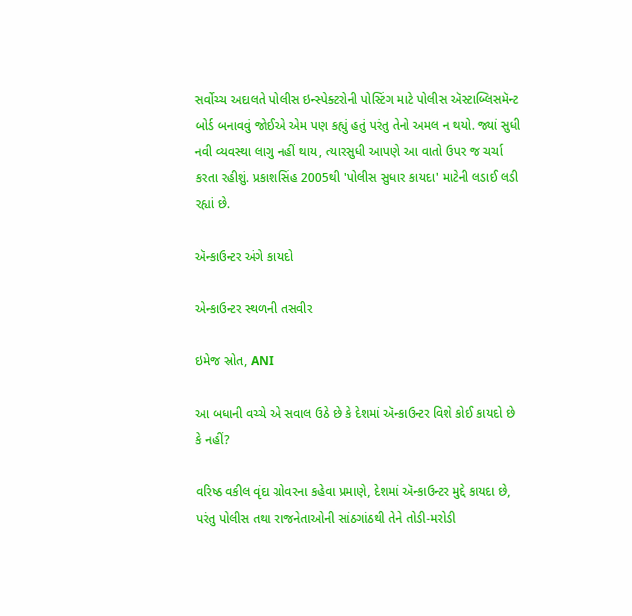સર્વોચ્ચ અદાલતે પોલીસ ઇન્સ્પેક્ટરોની પોસ્ટિંગ માટે પોલીસ ઍસ્ટાબ્લિસમૅન્ટ બોર્ડ બનાવવું જોઈએ એમ પણ કહ્યું હતું પરંતુ તેનો અમલ ન થયો. જ્યાં સુધી નવી વ્યવસ્થા લાગુ નહીં થાય, ત્યારસુધી આપણે આ વાતો ઉપર જ ચર્ચા કરતા રહીશું. પ્રકાશસિંહ 2005થી 'પોલીસ સુધાર કાયદા' માટેની લડાઈ લડી રહ્યાં છે.

ઍન્કાઉન્ટર અંગે કાયદો

એન્કાઉન્ટર સ્થળની તસવીર

ઇમેજ સ્રોત, ANI

આ બધાની વચ્ચે એ સવાલ ઉઠે છે કે દેશમાં ઍન્કાઉન્ટર વિશે કોઈ કાયદો છે કે નહીં?

વરિષ્ઠ વકીલ વૃંદા ગ્રોવરના કહેવા પ્રમાણે, દેશમાં ઍન્કાઉન્ટર મુદ્દે કાયદા છે, પરંતુ પોલીસ તથા રાજનેતાઓની સાંઠગાંઠથી તેને તોડી-મરોડી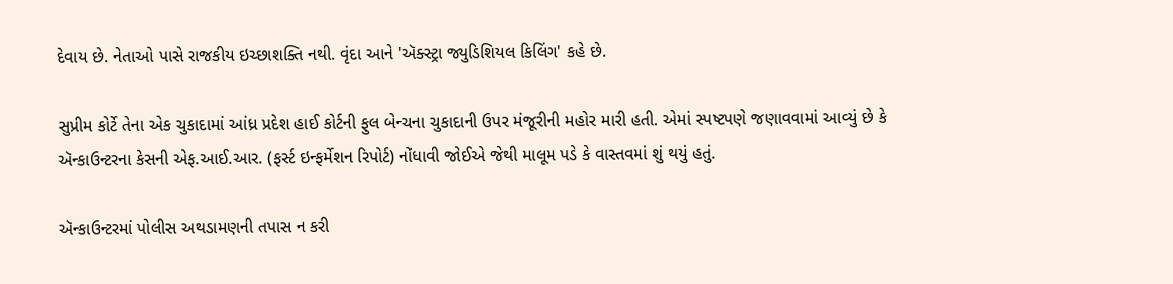દેવાય છે. નેતાઓ પાસે રાજકીય ઇચ્છાશક્તિ નથી. વૃંદા આને 'ઍક્સ્ટ્રા જ્યુડિશિયલ કિલિંગ' કહે છે.

સુપ્રીમ કોર્ટે તેના એક ચુકાદામાં આંધ્ર પ્રદેશ હાઈ કોર્ટની ફુલ બેન્ચના ચુકાદાની ઉપર મંજૂરીની મહોર મારી હતી. એમાં સ્પષ્ટપણે જણાવવામાં આવ્યું છે કે ઍન્કાઉન્ટરના કેસની એફ.આઈ.આર. (ફર્સ્ટ ઇન્ફર્મેશન રિપોર્ટ) નોંધાવી જોઈએ જેથી માલૂમ પડે કે વાસ્તવમાં શું થયું હતું.

ઍન્કાઉન્ટરમાં પોલીસ અથડામણની તપાસ ન કરી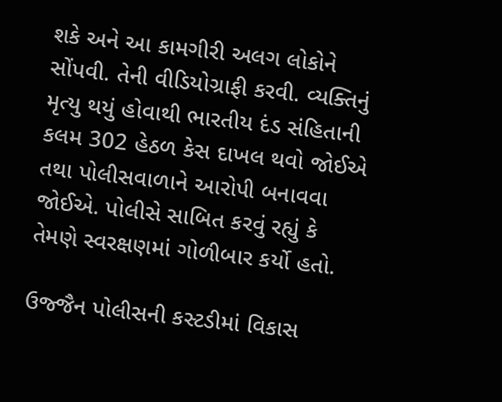શકે અને આ કામગીરી અલગ લોકોને સોંપવી. તેની વીડિયોગ્રાફી કરવી. વ્યક્તિનું મૃત્યુ થયું હોવાથી ભારતીય દંડ સંહિતાની કલમ 302 હેઠળ કેસ દાખલ થવો જોઈએ તથા પોલીસવાળાને આરોપી બનાવવા જોઈએ. પોલીસે સાબિત કરવું રહ્યું કે તેમણે સ્વરક્ષણમાં ગોળીબાર કર્યો હતો.

ઉજ્જૈન પોલીસની કસ્ટડીમાં વિકાસ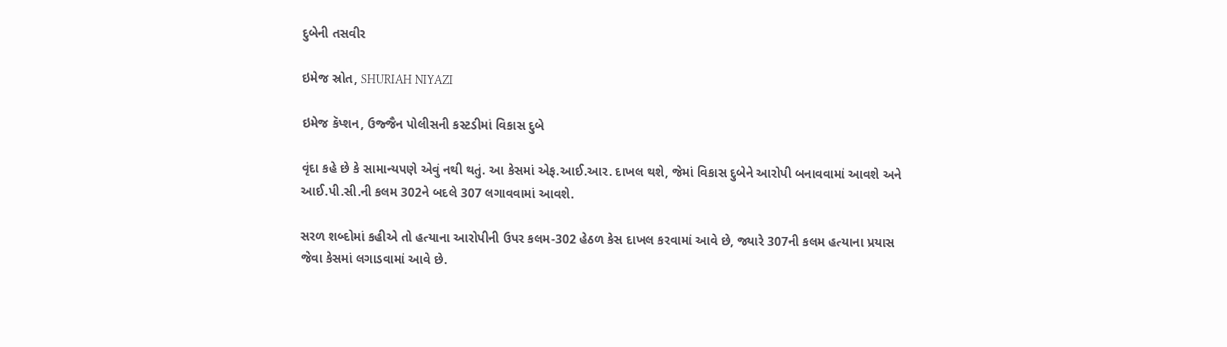દુબેની તસવીર

ઇમેજ સ્રોત, SHURIAH NIYAZI

ઇમેજ કૅપ્શન, ઉજ્જૈન પોલીસની કસ્ટડીમાં વિકાસ દુબે

વૃંદા કહે છે કે સામાન્યપણે એવું નથી થતું. આ કેસમાં એફ.આઈ.આર. દાખલ થશે, જેમાં વિકાસ દુબેને આરોપી બનાવવામાં આવશે અને આઈ.પી.સી.ની કલમ 302ને બદલે 307 લગાવવામાં આવશે.

સરળ શબ્દોમાં કહીએ તો હત્યાના આરોપીની ઉપર કલમ-302 હેઠળ કેસ દાખલ કરવામાં આવે છે, જ્યારે 307ની કલમ હત્યાના પ્રયાસ જેવા કેસમાં લગાડવામાં આવે છે.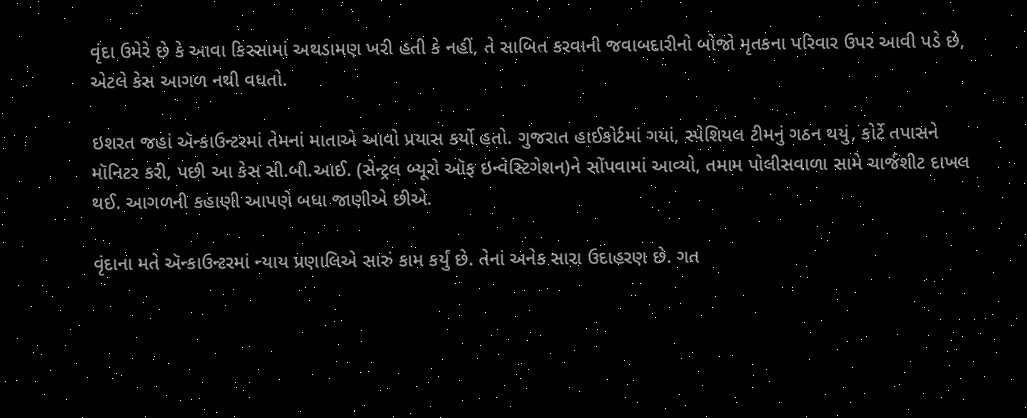વૃંદા ઉમેરે છે કે આવા કિસ્સામાં અથડામણ ખરી હતી કે નહીં, તે સાબિત કરવાની જવાબદારીનો બોજો મૃતકના પરિવાર ઉપર આવી પડે છે, એટલે કેસ આગળ નથી વધતો.

ઇશરત જહાં ઍન્કાઉન્ટરમાં તેમનાં માતાએ આવો પ્રયાસ કર્યો હતો. ગુજરાત હાઈકોર્ટમાં ગયાં, સ્પેશિયલ ટીમનું ગઠન થયું, કોર્ટે તપાસને મૉનિટર કરી, પછી આ કેસ સી.બી.આઈ. (સેન્ટ્રલ બ્યૂરો ઑફ ઇન્વેસ્ટિગેશન)ને સોંપવામાં આવ્યો, તમામ પોલીસવાળા સામે ચાર્જશીટ દાખલ થઈ. આગળની કહાણી આપણે બધા જાણીએ છીએ.

વૃંદાના મતે ઍન્કાઉન્ટરમાં ન્યાય પ્રણાલિએ સારું કામ કર્યું છે. તેનાં અનેક સારા ઉદાહરણ છે. ગત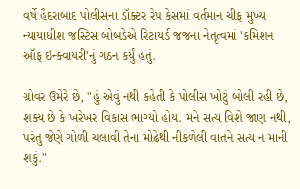વર્ષે હૈદરાબાદ પોલીસના ડૉક્ટર રેપ કેસમાં વર્તમાન ચીફ મુખ્ય ન્યાયાધીશ જસ્ટિસ બોબડેએ રિટાયર્ડ જજના નેતૃત્વમાં 'કમિશન ઑફ ઇન્ક્વાયરી'નું ગઠન કર્યું હતું.

ગ્રોવર ઉમેરે છે, "હું એવું નથી કહેતી કે પોલીસ ખોટું બોલી રહી છે, શક્ય છે કે ખરેખર વિકાસ ભાગ્યો હોય. મને સત્ય વિશે જાણ નથી, પરંતુ જેણે ગોળી ચલાવી તેના મોઢેથી નીકળેલી વાતને સત્ય ન માની શકું."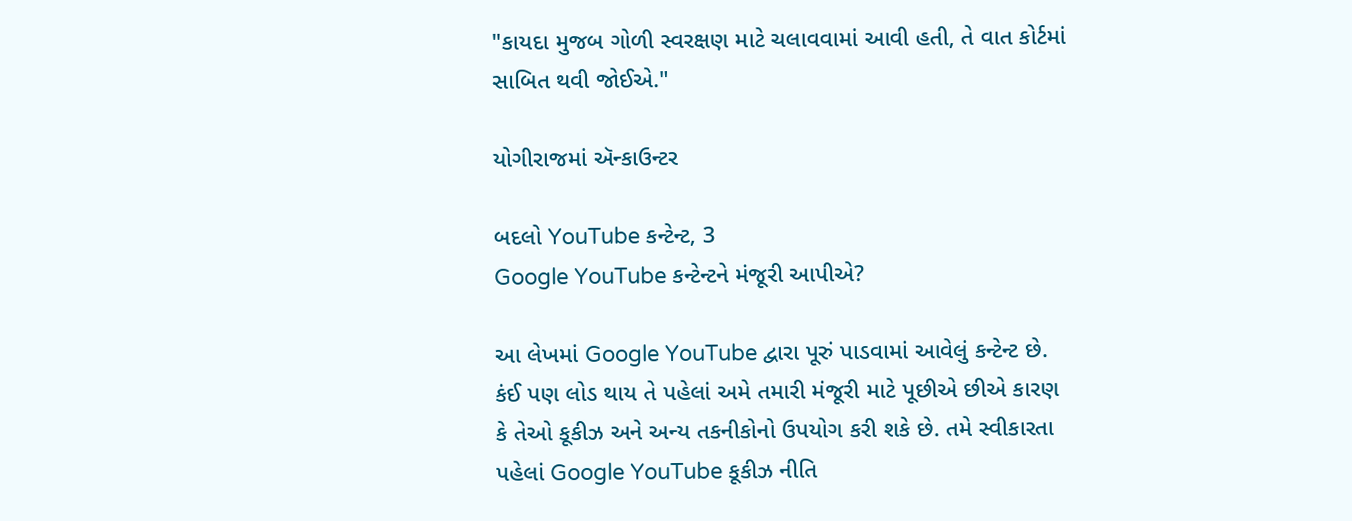"કાયદા મુજબ ગોળી સ્વરક્ષણ માટે ચલાવવામાં આવી હતી, તે વાત કોર્ટમાં સાબિત થવી જોઈએ."

યોગીરાજમાં ઍન્કાઉન્ટર

બદલો YouTube કન્ટેન્ટ, 3
Google YouTube કન્ટેન્ટને મંજૂરી આપીએ?

આ લેખમાં Google YouTube દ્વારા પૂરું પાડવામાં આવેલું કન્ટેન્ટ છે. કંઈ પણ લોડ થાય તે પહેલાં અમે તમારી મંજૂરી માટે પૂછીએ છીએ કારણ કે તેઓ કૂકીઝ અને અન્ય તકનીકોનો ઉપયોગ કરી શકે છે. તમે સ્વીકારતા પહેલાં Google YouTube કૂકીઝ નીતિ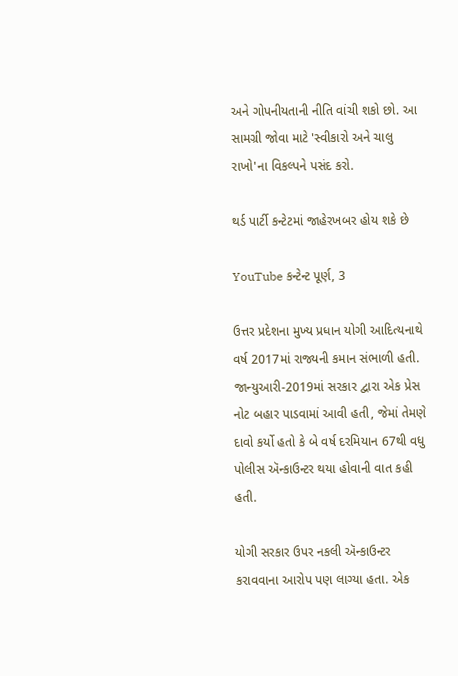અને ગોપનીયતાની નીતિ વાંચી શકો છો. આ સામગ્રી જોવા માટે 'સ્વીકારો અને ચાલુ રાખો'ના વિકલ્પને પસંદ કરો.

થર્ડ પાર્ટી કન્ટેટમાં જાહેરખબર હોય શકે છે

YouTube કન્ટેન્ટ પૂર્ણ, 3

ઉત્તર પ્રદેશના મુખ્ય પ્રધાન યોગી આદિત્યનાથે વર્ષ 2017માં રાજ્યની કમાન સંભાળી હતી. જાન્યુઆરી-2019માં સરકાર દ્વારા એક પ્રેસ નોટ બહાર પાડવામાં આવી હતી, જેમાં તેમણે દાવો કર્યો હતો કે બે વર્ષ દરમિયાન 67થી વધુ પોલીસ ઍન્કાઉન્ટર થયા હોવાની વાત કહી હતી.

યોગી સરકાર ઉપર નકલી ઍન્કાઉન્ટર કરાવવાના આરોપ પણ લાગ્યા હતા. એક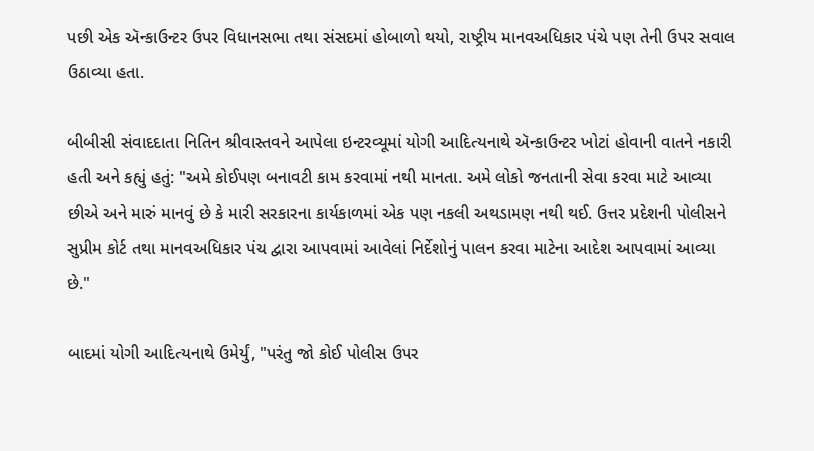પછી એક ઍન્કાઉન્ટર ઉપર વિધાનસભા તથા સંસદમાં હોબાળો થયો, રાષ્ટ્રીય માનવઅધિકાર પંચે પણ તેની ઉપર સવાલ ઉઠાવ્યા હતા.

બીબીસી સંવાદદાતા નિતિન શ્રીવાસ્તવને આપેલા ઇન્ટરવ્યૂમાં યોગી આદિત્યનાથે ઍન્કાઉન્ટર ખોટાં હોવાની વાતને નકારી હતી અને કહ્યું હતું: "અમે કોઈપણ બનાવટી કામ કરવામાં નથી માનતા. અમે લોકો જનતાની સેવા કરવા માટે આવ્યા છીએ અને મારું માનવું છે કે મારી સરકારના કાર્યકાળમાં એક પણ નકલી અથડામણ નથી થઈ. ઉત્તર પ્રદેશની પોલીસને સુપ્રીમ કોર્ટ તથા માનવઅધિકાર પંચ દ્વારા આપવામાં આવેલાં નિર્દેશોનું પાલન કરવા માટેના આદેશ આપવામાં આવ્યા છે."

બાદમાં યોગી આદિત્યનાથે ઉમેર્યું, "પરંતુ જો કોઈ પોલીસ ઉપર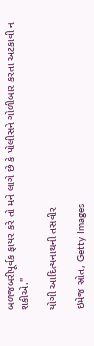બળજબરીપૂર્વક ફાયર કરે તો મને લાગે છે કે પોલીસને ગોળીબાર કરતા અટકાવી ન શકીએ."

યોગી આદિત્યનાથની તસવીર

ઇમેજ સ્રોત, Getty Images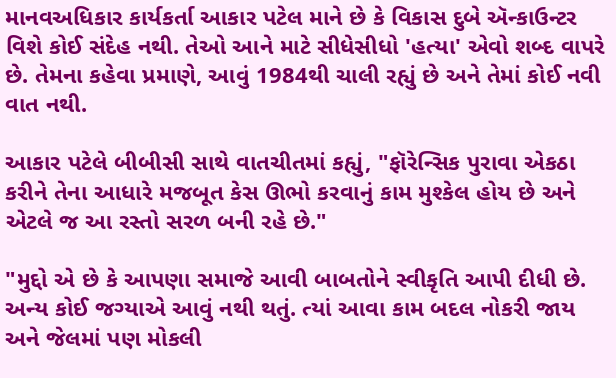માનવઅધિકાર કાર્યકર્તા આકાર પટેલ માને છે કે વિકાસ દુબે ઍન્કાઉન્ટર વિશે કોઈ સંદેહ નથી. તેઓ આને માટે સીધેસીધો 'હત્યા' એવો શબ્દ વાપરે છે. તેમના કહેવા પ્રમાણે, આવું 1984થી ચાલી રહ્યું છે અને તેમાં કોઈ નવી વાત નથી.

આકાર પટેલે બીબીસી સાથે વાતચીતમાં કહ્યું, "ફૉરેન્સિક પુરાવા એકઠા કરીને તેના આધારે મજબૂત કેસ ઊભો કરવાનું કામ મુશ્કેલ હોય છે અને એટલે જ આ રસ્તો સરળ બની રહે છે."

"મુદ્દો એ છે કે આપણા સમાજે આવી બાબતોને સ્વીકૃતિ આપી દીધી છે. અન્ય કોઈ જગ્યાએ આવું નથી થતું. ત્યાં આવા કામ બદલ નોકરી જાય અને જેલમાં પણ મોકલી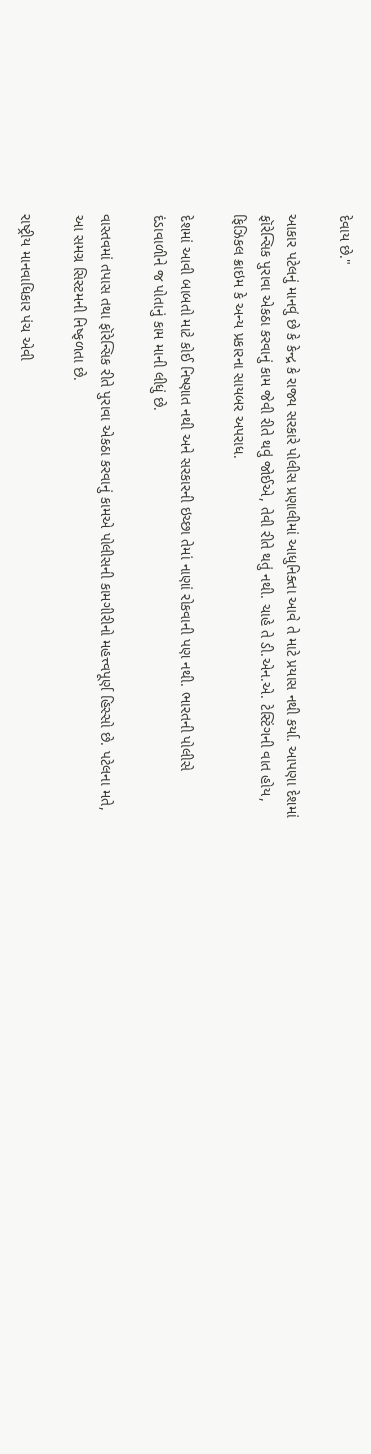દેવાય છે."

આકાર પટેલનું માનવું છે કે કેન્દ્ર કે રાજ્ય સરકારે પોલીસ પ્રણાલીમાં આધુનિક્તા આવે તે માટે પ્રયાસ નથી કર્યા. આપણા દેશમાં ફૉરેન્સિક પુરાવા એકઠા કરવાનું કામ જેવી રીતે થવું જોઈએ, તેવી રીતે થતું નથી. ચાહે તે ડી.એન.એ. ટેસ્ટિંગની વાત હોય, ફિઝિકલ ક્રાઇમ કે અન્ય પ્રકારના સાયબર અપરાધ.

દેશમાં આવી બાબતો માટે કોઈ નિષ્ણાત નથી અને સરકારની ઇચ્છા તેમાં નાણાં રોકવાની પણ નથી. ભારતની પોલીસે દંડાવાળીને જ પોતાનું કામ માની લીધું છે.

વાસ્તવમાં તપાસ તથા ફૉરેન્સિક રીતે પુરાવા એકઠા કરવાનું કામએ પોલીસની કામગીરીનો મહત્ત્વપૂર્ણ હિસ્સો છે. પટેલના મતે, આ સમગ્ર સિસ્ટમની નિષ્ફળતા છે.

રાષ્ટ્રીય માનવાધિકાર પંચ એવી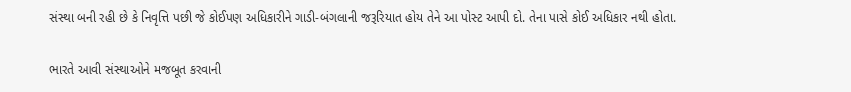સંસ્થા બની રહી છે કે નિવૃત્તિ પછી જે કોઈપણ અધિકારીને ગાડી-બંગલાની જરૂરિયાત હોય તેને આ પોસ્ટ આપી દો. તેના પાસે કોઈ અધિકાર નથી હોતા.

ભારતે આવી સંસ્થાઓને મજબૂત કરવાની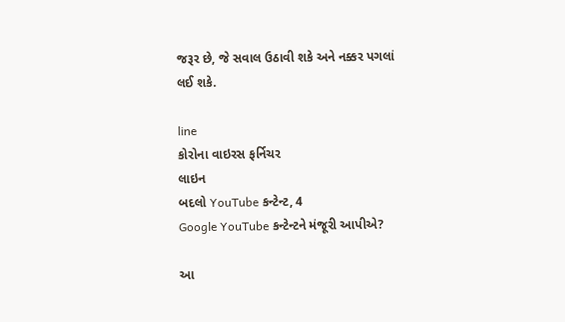જરૂર છે, જે સવાલ ઉઠાવી શકે અને નક્કર પગલાં લઈ શકે.

line
કોરોના વાઇરસ ફર્નિચર
લાઇન
બદલો YouTube કન્ટેન્ટ, 4
Google YouTube કન્ટેન્ટને મંજૂરી આપીએ?

આ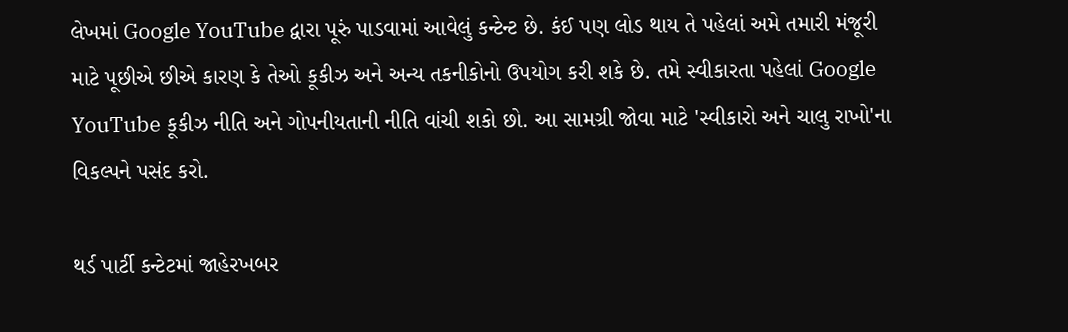લેખમાં Google YouTube દ્વારા પૂરું પાડવામાં આવેલું કન્ટેન્ટ છે. કંઈ પણ લોડ થાય તે પહેલાં અમે તમારી મંજૂરી માટે પૂછીએ છીએ કારણ કે તેઓ કૂકીઝ અને અન્ય તકનીકોનો ઉપયોગ કરી શકે છે. તમે સ્વીકારતા પહેલાં Google YouTube કૂકીઝ નીતિ અને ગોપનીયતાની નીતિ વાંચી શકો છો. આ સામગ્રી જોવા માટે 'સ્વીકારો અને ચાલુ રાખો'ના વિકલ્પને પસંદ કરો.

થર્ડ પાર્ટી કન્ટેટમાં જાહેરખબર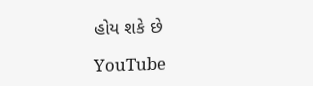હોય શકે છે

YouTube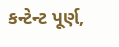કન્ટેન્ટ પૂર્ણ,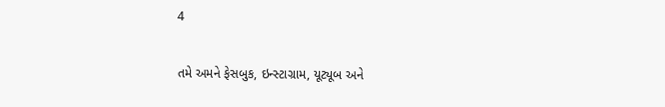4

તમે અમને ફેસબુક, ઇન્સ્ટાગ્રામ, યૂટ્યૂબ અને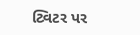ટ્વિટર પર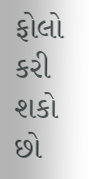ફોલો કરી શકો છો